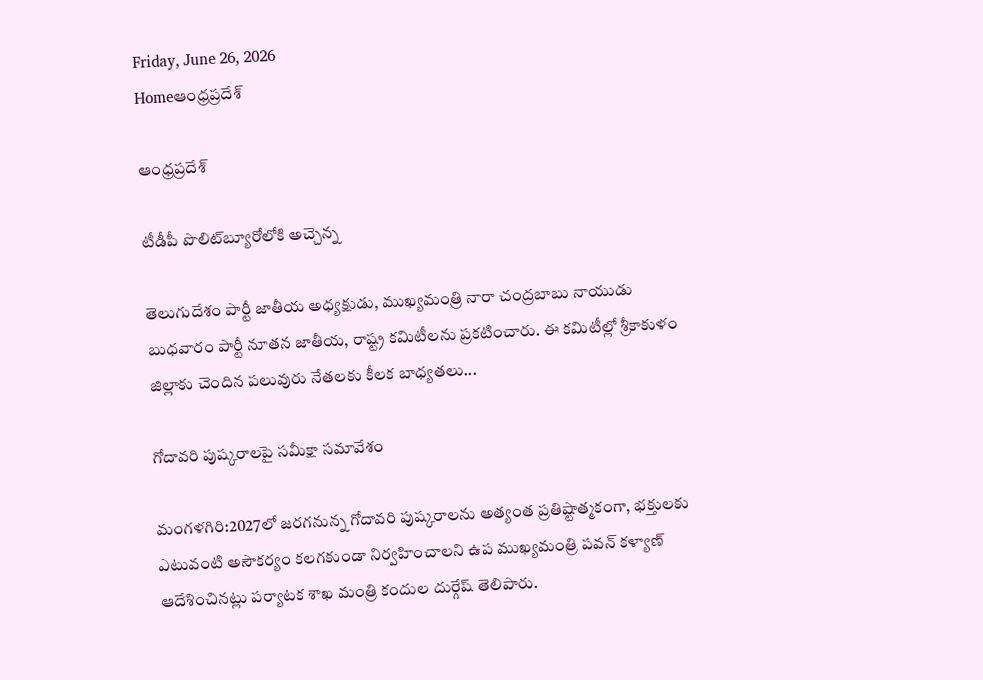Friday, June 26, 2026
Homeఆంధ్రప్రదేశ్

ఆంధ్రప్రదేశ్

టీడీపీ పొలిట్‌బ్యూరోలోకి అచ్చెన్న

తెలుగుదేశం పార్టీ జాతీయ అధ్యక్షుడు, ముఖ్యమంత్రి నారా చంద్రబాబు నాయుడు బుధవారం పార్టీ నూతన జాతీయ, రాష్ట్ర కమిటీలను ప్రకటించారు. ఈ కమిటీల్లో శ్రీకాకుళం జిల్లాకు చెందిన పలువురు నేతలకు కీలక బాధ్యతలు...

గోదావరి పుష్కరాలపై సమీక్షా సమావేశం

మంగళగిరి:2027లో జరగనున్న గోదావరి పుష్కరాలను అత్యంత ప్రతిష్టాత్మకంగా, భక్తులకు ఎటువంటి అసౌకర్యం కలగకుండా నిర్వహించాలని ఉప ముఖ్యమంత్రి పవన్ కళ్యాణ్ ఆదేశించినట్లు పర్యాటక శాఖ మంత్రి కందుల దుర్గేష్ తెలిపారు.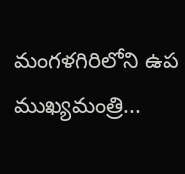మంగళగిరిలోని ఉప ముఖ్యమంత్రి...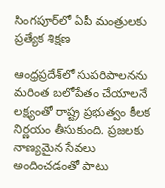సింగపూర్‌లో ఏపీ మంత్రులకు ప్రత్యేక శిక్షణ

ఆంధ్రప్రదేశ్‌లో సుపరిపాలనను మరింత బలోపేతం చేయాలనే లక్ష్యంతో రాష్ట్ర ప్రభుత్వం కీలక నిర్ణయం తీసుకుంది. ప్రజలకు నాణ్యమైన సేవలు అందించడంతో పాటు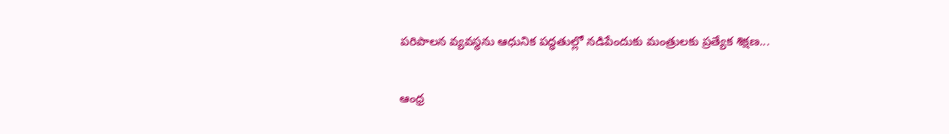పరిపాలన వ్యవస్థను ఆధునిక పద్ధతుల్లో నడిపేందుకు మంత్రులకు ప్రత్యేక శిక్షణ...

ఆంధ్ర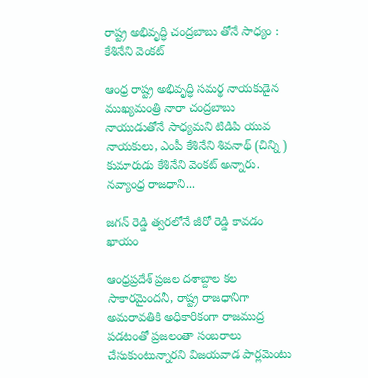రాష్ట్ర అభివృద్ధి చంద్రబాబు తోనే సాధ్యం : కేశినేని వెంక‌ట్

ఆంధ్ర రాష్ట్ర అభివృద్ధి సమర్థ నాయకుడైన ముఖ్యమంత్రి నారా చంద్రబాబు నాయుడుతోనే సాధ్యమని టిడిపి యువ నాయకులు, ఎంపీ కేశినేని శివనాథ్ (చిన్ని ) కుమారుడు కేశినేని వెంకట్ అన్నారు. నవ్యాంధ్ర రాజధాని...

జగన్ రెడ్డి త్వరలోనే జీరో రెడ్డి కావడం ఖాయం

ఆంధ్రప్రదేశ్ ప్రజల దశాబ్దాల కల సాకారమైందనీ, రాష్ట్ర రాజధానిగా అమరావతికి అధికారికంగా రాజముద్ర పడటంతో ప్రజలంతా సంబరాలు చేసుకుంటున్నారని విజయవాడ పార్లమెంటు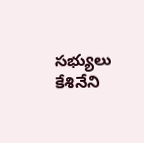సభ్యులు కేశినేని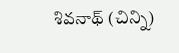శివనాథ్ (చిన్ని)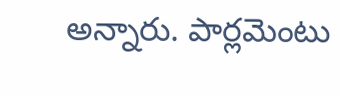అన్నారు. పార్లమెంటు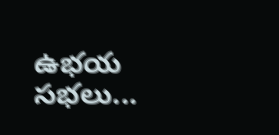ఉభయ సభలు...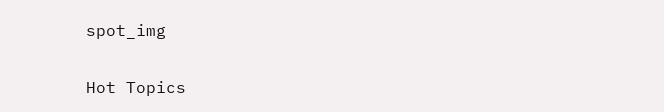spot_img

Hot Topics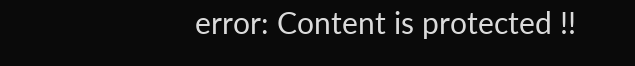error: Content is protected !!